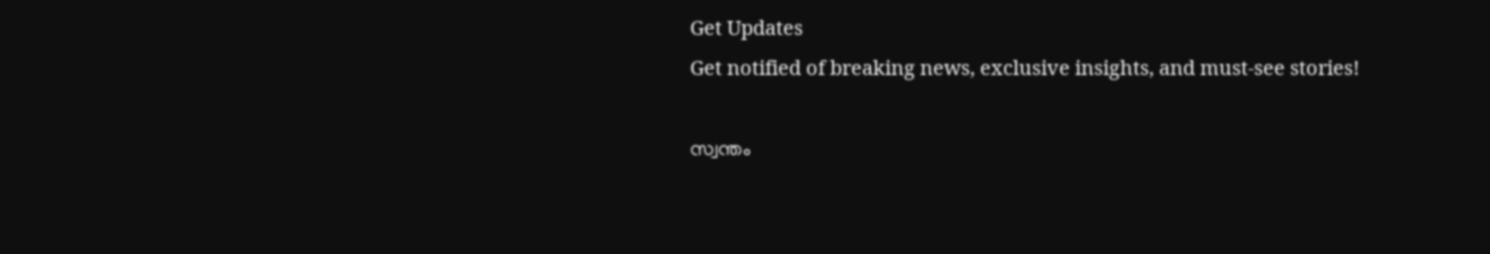Get Updates
Get notified of breaking news, exclusive insights, and must-see stories!

സ്വന്തം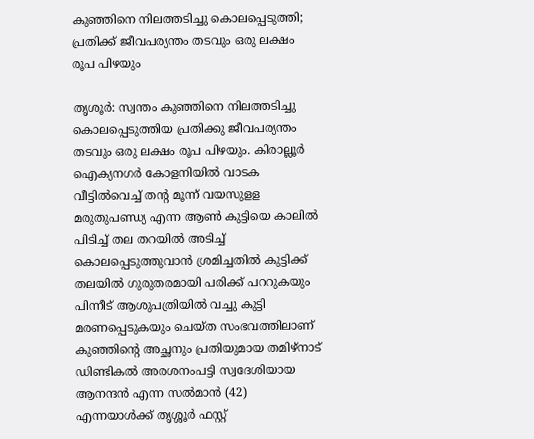കുഞ്ഞിനെ നിലത്തടിച്ചു കൊലപ്പെടുത്തി; പ്രതിക്ക് ജീവപര്യന്തം തടവും ഒരു ലക്ഷം രൂപ പിഴയും

തൃശൂര്‍: സ്വന്തം കുഞ്ഞിനെ നിലത്തടിച്ചു കൊലപ്പെടുത്തിയ പ്രതിക്കു ജീവപര്യന്തം തടവും ഒരു ലക്ഷം രൂപ പിഴയും. കിരാല്ലൂര്‍ ഐക്യനഗര്‍ കോളനിയില്‍ വാടക വീട്ടില്‍വെച്ച് തന്റ മൂന്ന് വയസുളള മരുതുപണ്ഡ്യ എന്ന ആണ്‍ കുട്ടിയെ കാലില്‍ പിടിച്ച് തല തറയില്‍ അടിച്ച് കൊലപ്പെടുത്തുവാന്‍ ശ്രമിച്ചതില്‍ കുട്ടിക്ക് തലയില്‍ ഗുരുതരമായി പരിക്ക് പററുകയും പിന്നീട് ആശുപത്രിയില്‍ വച്ചു കുട്ടി മരണപ്പെടുകയും ചെയ്ത സംഭവത്തിലാണ് കുഞ്ഞിന്റെ അച്ഛനും പ്രതിയുമായ തമിഴ്‌നാട് ഡിണ്ടികല്‍ അരശനംപട്ടി സ്വദേശിയായ ആനന്ദന്‍ എന്ന സല്‍മാന്‍ (42) എന്നയാള്‍ക്ക് തൃശ്ശൂര്‍ ഫസ്റ്റ്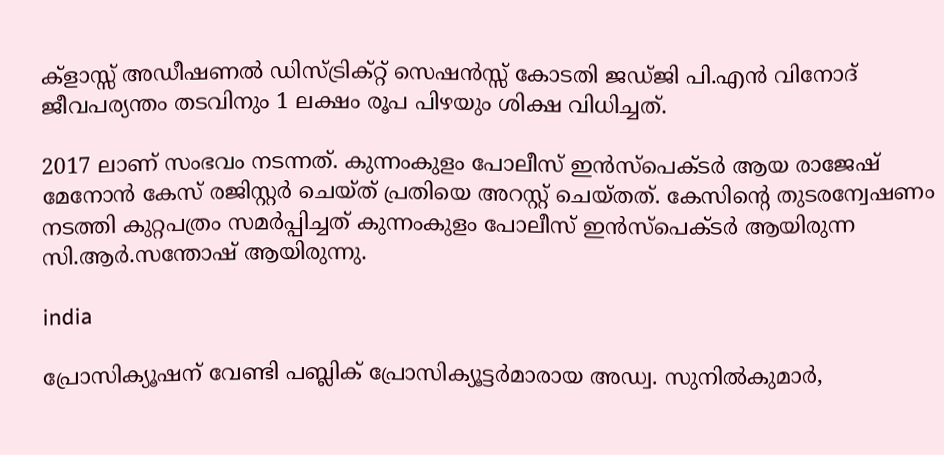ക്‌ളാസ്സ് അഡീഷണല്‍ ഡിസ്ട്രിക്റ്റ് സെഷന്‍സ്സ് കോടതി ജഡ്ജി പി.എന്‍ വിനോദ് ജീവപര്യന്തം തടവിനും 1 ലക്ഷം രൂപ പിഴയും ശിക്ഷ വിധിച്ചത്.

2017 ലാണ് സംഭവം നടന്നത്. കുന്നംകുളം പോലീസ് ഇന്‍സ്പെക്ടര്‍ ആയ രാജേഷ് മേനോന്‍ കേസ് രജിസ്റ്റര്‍ ചെയ്ത് പ്രതിയെ അറസ്റ്റ് ചെയ്തത്. കേസിന്റെ തുടരന്വേഷണം നടത്തി കുറ്റപത്രം സമര്‍പ്പിച്ചത് കുന്നംകുളം പോലീസ് ഇന്‍സ്പെക്ടര്‍ ആയിരുന്ന സി.ആര്‍.സന്തോഷ് ആയിരുന്നു.

india

പ്രോസിക്യൂഷന് വേണ്ടി പബ്ലിക് പ്രോസിക്യൂട്ടര്‍മാരായ അഡ്വ. സുനില്‍കുമാര്‍,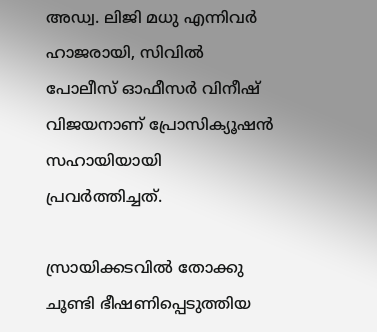അഡ്വ. ലിജി മധു എന്നിവര്‍ ഹാജരായി, സിവില്‍ പോലീസ് ഓഫീസര്‍ വിനീഷ് വിജയനാണ് പ്രോസിക്യൂഷന്‍ സഹായിയായി പ്രവര്‍ത്തിച്ചത്.

സ്രായിക്കടവില്‍ തോക്കു ചൂണ്ടി ഭീഷണിപ്പെടുത്തിയ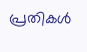പ്രതികള്‍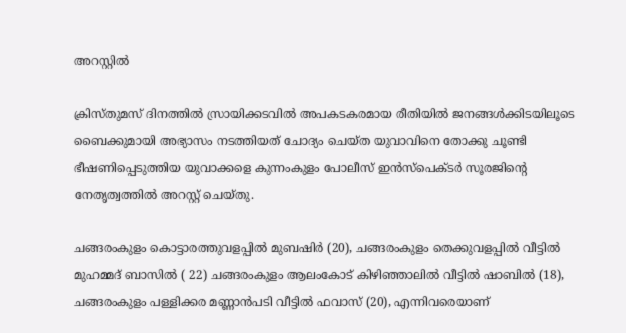അറസ്റ്റില്‍

ക്രിസ്തുമസ് ദിനത്തില്‍ സ്രായിക്കടവില്‍ അപകടകരമായ രീതിയില്‍ ജനങ്ങള്‍ക്കിടയിലൂടെ ബൈക്കുമായി അഭ്യാസം നടത്തിയത് ചോദ്യം ചെയ്ത യുവാവിനെ തോക്കു ചൂണ്ടി ഭീഷണിപ്പെടുത്തിയ യുവാക്കളെ കുന്നംകുളം പോലീസ് ഇന്‍സ്പെക്ടര്‍ സൂരജിന്റെ നേതൃത്വത്തില്‍ അറസ്റ്റ് ചെയ്തു.

ചങ്ങരംകുളം കൊട്ടാരത്തുവളപ്പില്‍ മുബഷിര്‍ (20), ചങ്ങരംകുളം തെക്കുവളപ്പില്‍ വീട്ടില്‍ മുഹമ്മദ് ബാസില്‍ ( 22) ചങ്ങരംകുളം ആലംകോട് കിഴിഞ്ഞാലില്‍ വീട്ടില്‍ ഷാബില്‍ (18), ചങ്ങരംകുളം പള്ളിക്കര മണ്ണാന്‍പടി വീട്ടില്‍ ഫവാസ് (20), എന്നിവരെയാണ്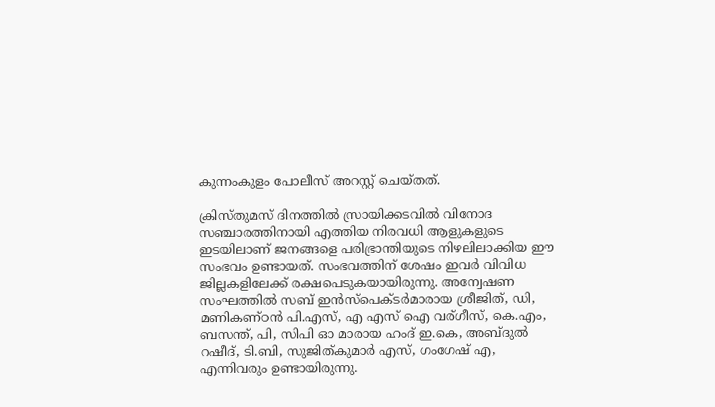കുന്നംകുളം പോലീസ് അറസ്റ്റ് ചെയ്തത്.

ക്രിസ്തുമസ് ദിനത്തില്‍ സ്രായിക്കടവില്‍ വിനോദ സഞ്ചാരത്തിനായി എത്തിയ നിരവധി ആളുകളുടെ ഇടയിലാണ് ജനങ്ങളെ പരിഭ്രാന്തിയുടെ നിഴലിലാക്കിയ ഈ സംഭവം ഉണ്ടായത്. സംഭവത്തിന് ശേഷം ഇവര്‍ വിവിധ ജില്ലകളിലേക്ക് രക്ഷപെടുകയായിരുന്നു. അന്വേഷണ സംഘത്തില്‍ സബ് ഇന്‍സ്പെക്ടര്‍മാരായ ശ്രീജിത്, ഡി, മണികണ്ഠന്‍ പി.എസ്, എ എസ് ഐ വര്ഗീസ്, കെ.എം, ബസന്ത്, പി, സിപി ഓ മാരായ ഹംദ് ഇ.കെ, അബ്ദുല്‍ റഷീദ്, ടി.ബി, സുജിത്കുമാര്‍ എസ്, ഗംഗേഷ് എ, എന്നിവരും ഉണ്ടായിരുന്നു.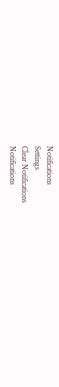Notifications
Settings
Clear Notifications
Notifications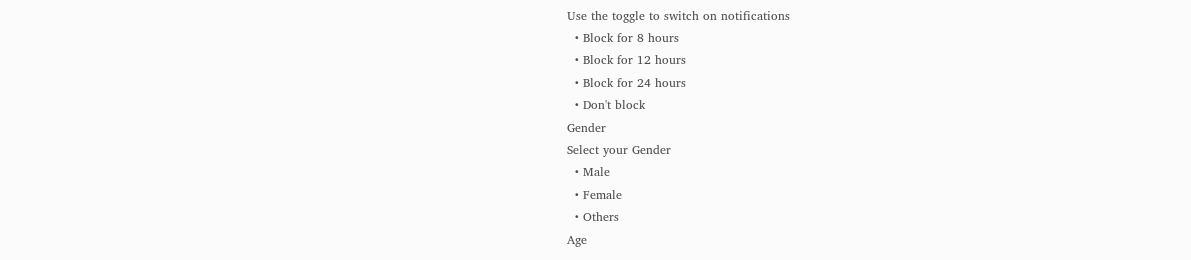Use the toggle to switch on notifications
  • Block for 8 hours
  • Block for 12 hours
  • Block for 24 hours
  • Don't block
Gender
Select your Gender
  • Male
  • Female
  • Others
Age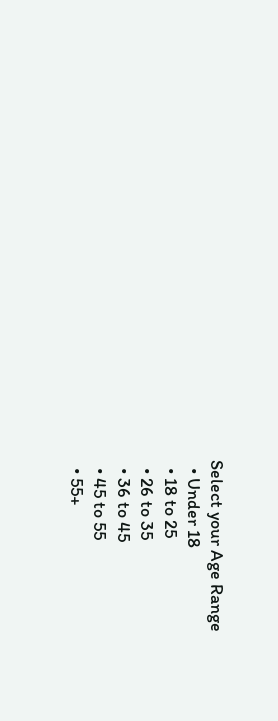Select your Age Range
  • Under 18
  • 18 to 25
  • 26 to 35
  • 36 to 45
  • 45 to 55
  • 55+